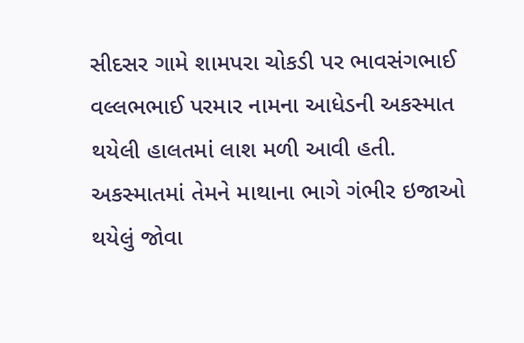સીદસર ગામે શામપરા ચોકડી પર ભાવસંગભાઈ વલ્લભભાઈ પરમાર નામના આધેડની અકસ્માત થયેલી હાલતમાં લાશ મળી આવી હતી. અકસ્માતમાં તેમને માથાના ભાગે ગંભીર ઇજાઓ થયેલું જોવા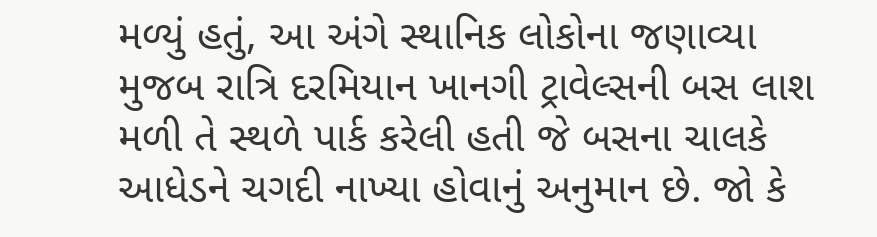મળ્યું હતું, આ અંગે સ્થાનિક લોકોના જણાવ્યા મુજબ રાત્રિ દરમિયાન ખાનગી ટ્રાવેલ્સની બસ લાશ મળી તે સ્થળે પાર્ક કરેલી હતી જે બસના ચાલકે આધેડને ચગદી નાખ્યા હોવાનું અનુમાન છે. જો કે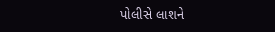પોલીસે લાશને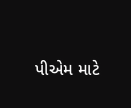પીએમ માટે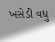ખસેડી વધુ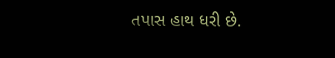તપાસ હાથ ધરી છે.